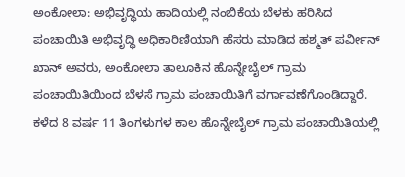ಅಂಕೋಲಾ: ಅಭಿವೃದ್ಧಿಯ ಹಾದಿಯಲ್ಲಿ ನಂಬಿಕೆಯ ಬೆಳಕು ಹರಿಸಿದ ಪಂಚಾಯಿತಿ ಅಭಿವೃದ್ಧಿ ಅಧಿಕಾರಿಣಿಯಾಗಿ ಹೆಸರು ಮಾಡಿದ ಹಶ್ಮತ್ ಪರ್ವೀನ್ ಖಾನ್ ಅವರು, ಅಂಕೋಲಾ ತಾಲೂಕಿನ ಹೊನ್ನೇಬೈಲ್ ಗ್ರಾಮ ಪಂಚಾಯಿತಿಯಿಂದ ಬೆಳಸೆ ಗ್ರಾಮ ಪಂಚಾಯಿತಿಗೆ ವರ್ಗಾವಣೆಗೊಂಡಿದ್ದಾರೆ. ಕಳೆದ 8 ವರ್ಷ 11 ತಿಂಗಳುಗಳ ಕಾಲ ಹೊನ್ನೇಬೈಲ್ ಗ್ರಾಮ ಪಂಚಾಯಿತಿಯಲ್ಲಿ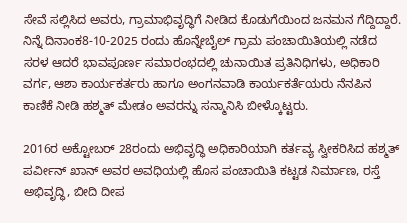ಸೇವೆ ಸಲ್ಲಿಸಿದ ಅವರು, ಗ್ರಾಮಾಭಿವೃದ್ಧಿಗೆ ನೀಡಿದ ಕೊಡುಗೆಯಿಂದ ಜನಮನ ಗೆದ್ದಿದ್ದಾರೆ.
ನಿನ್ನೆ ದಿನಾಂಕ8-10-2025 ರಂದು ಹೊನ್ನೇಬೈಲ್ ಗ್ರಾಮ ಪಂಚಾಯಿತಿಯಲ್ಲಿ ನಡೆದ ಸರಳ ಆದರೆ ಭಾವಪೂರ್ಣ ಸಮಾರಂಭದಲ್ಲಿ ಚುನಾಯಿತ ಪ್ರತಿನಿಧಿಗಳು, ಅಧಿಕಾರಿ ವರ್ಗ, ಆಶಾ ಕಾರ್ಯಕರ್ತರು ಹಾಗೂ ಅಂಗನವಾಡಿ ಕಾರ್ಯಕರ್ತೆಯರು ನೆನಪಿನ ಕಾಣಿಕೆ ನೀಡಿ ಹಶ್ಮತ್ ಮೇಡಂ ಅವರನ್ನು ಸನ್ಮಾನಿಸಿ ಬೀಳ್ಕೊಟ್ಟರು.

2016ರ ಅಕ್ಟೋಬರ್ 28ರಂದು ಅಭಿವೃದ್ಧಿ ಅಧಿಕಾರಿಯಾಗಿ ಕರ್ತವ್ಯ ಸ್ವೀಕರಿಸಿದ ಹಶ್ಮತ್ ಪರ್ವೀನ್ ಖಾನ್ ಅವರ ಅವಧಿಯಲ್ಲಿ ಹೊಸ ಪಂಚಾಯಿತಿ ಕಟ್ಟಡ ನಿರ್ಮಾಣ, ರಸ್ತೆ ಅಭಿವೃದ್ಧಿ, ಬೀದಿ ದೀಪ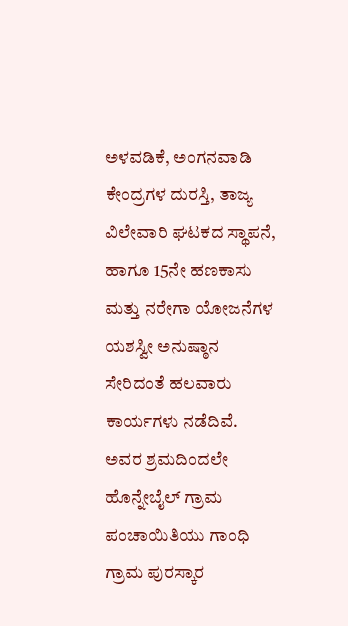ಅಳವಡಿಕೆ, ಅಂಗನವಾಡಿ ಕೇಂದ್ರಗಳ ದುರಸ್ತಿ, ತಾಜ್ಯ ವಿಲೇವಾರಿ ಘಟಕದ ಸ್ಥಾಪನೆ, ಹಾಗೂ 15ನೇ ಹಣಕಾಸು ಮತ್ತು ನರೇಗಾ ಯೋಜನೆಗಳ ಯಶಸ್ವೀ ಅನುಷ್ಠಾನ ಸೇರಿದಂತೆ ಹಲವಾರು ಕಾರ್ಯಗಳು ನಡೆದಿವೆ. ಅವರ ಶ್ರಮದಿಂದಲೇ ಹೊನ್ನೇಬೈಲ್ ಗ್ರಾಮ ಪಂಚಾಯಿತಿಯು ಗಾಂಧಿ ಗ್ರಾಮ ಪುರಸ್ಕಾರ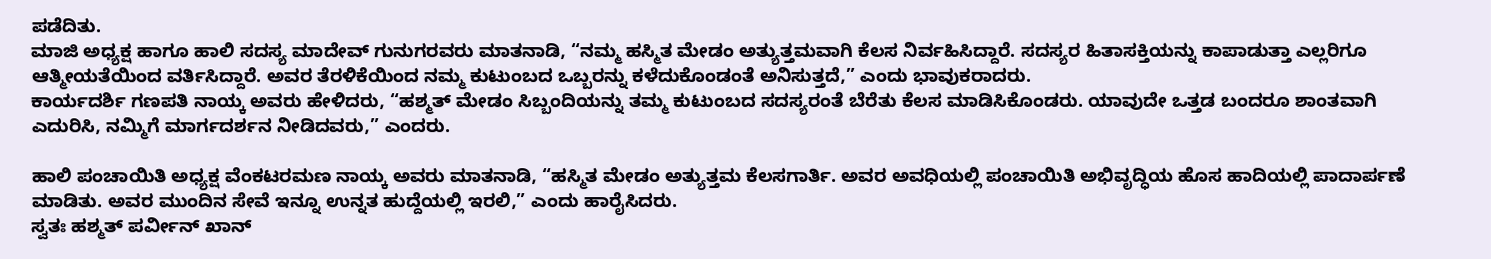ಪಡೆದಿತು.
ಮಾಜಿ ಅಧ್ಯಕ್ಷ ಹಾಗೂ ಹಾಲಿ ಸದಸ್ಯ ಮಾದೇವ್ ಗುನುಗರವರು ಮಾತನಾಡಿ, “ನಮ್ಮ ಹಸ್ಮಿತ ಮೇಡಂ ಅತ್ಯುತ್ತಮವಾಗಿ ಕೆಲಸ ನಿರ್ವಹಿಸಿದ್ದಾರೆ. ಸದಸ್ಯರ ಹಿತಾಸಕ್ತಿಯನ್ನು ಕಾಪಾಡುತ್ತಾ ಎಲ್ಲರಿಗೂ ಆತ್ಮೀಯತೆಯಿಂದ ವರ್ತಿಸಿದ್ದಾರೆ. ಅವರ ತೆರಳಿಕೆಯಿಂದ ನಮ್ಮ ಕುಟುಂಬದ ಒಬ್ಬರನ್ನು ಕಳೆದುಕೊಂಡಂತೆ ಅನಿಸುತ್ತದೆ,” ಎಂದು ಭಾವುಕರಾದರು.
ಕಾರ್ಯದರ್ಶಿ ಗಣಪತಿ ನಾಯ್ಕ ಅವರು ಹೇಳಿದರು, “ಹಶ್ಮತ್ ಮೇಡಂ ಸಿಬ್ಬಂದಿಯನ್ನು ತಮ್ಮ ಕುಟುಂಬದ ಸದಸ್ಯರಂತೆ ಬೆರೆತು ಕೆಲಸ ಮಾಡಿಸಿಕೊಂಡರು. ಯಾವುದೇ ಒತ್ತಡ ಬಂದರೂ ಶಾಂತವಾಗಿ ಎದುರಿಸಿ, ನಮ್ಮಿಗೆ ಮಾರ್ಗದರ್ಶನ ನೀಡಿದವರು,” ಎಂದರು.

ಹಾಲಿ ಪಂಚಾಯಿತಿ ಅಧ್ಯಕ್ಷ ವೆಂಕಟರಮಣ ನಾಯ್ಕ ಅವರು ಮಾತನಾಡಿ, “ಹಸ್ಮಿತ ಮೇಡಂ ಅತ್ಯುತ್ತಮ ಕೆಲಸಗಾರ್ತಿ. ಅವರ ಅವಧಿಯಲ್ಲಿ ಪಂಚಾಯಿತಿ ಅಭಿವೃದ್ಧಿಯ ಹೊಸ ಹಾದಿಯಲ್ಲಿ ಪಾದಾರ್ಪಣೆ ಮಾಡಿತು. ಅವರ ಮುಂದಿನ ಸೇವೆ ಇನ್ನೂ ಉನ್ನತ ಹುದ್ದೆಯಲ್ಲಿ ಇರಲಿ,” ಎಂದು ಹಾರೈಸಿದರು.
ಸ್ವತಃ ಹಶ್ಮತ್ ಪರ್ವೀನ್ ಖಾನ್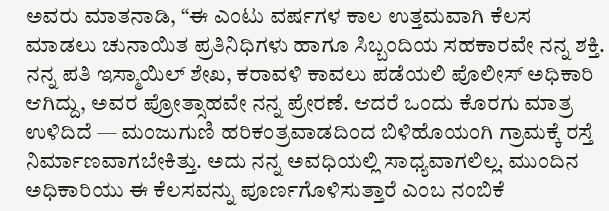ಅವರು ಮಾತನಾಡಿ, “ಈ ಎಂಟು ವರ್ಷಗಳ ಕಾಲ ಉತ್ತಮವಾಗಿ ಕೆಲಸ ಮಾಡಲು ಚುನಾಯಿತ ಪ್ರತಿನಿಧಿಗಳು ಹಾಗೂ ಸಿಬ್ಬಂದಿಯ ಸಹಕಾರವೇ ನನ್ನ ಶಕ್ತಿ. ನನ್ನ ಪತಿ ಇಸ್ಮಾಯಿಲ್ ಶೇಖ, ಕರಾವಳಿ ಕಾವಲು ಪಡೆಯಲಿ ಪೊಲೀಸ್ ಅಧಿಕಾರಿ ಆಗಿದ್ದು, ಅವರ ಪ್ರೋತ್ಸಾಹವೇ ನನ್ನ ಪ್ರೇರಣೆ. ಆದರೆ ಒಂದು ಕೊರಗು ಮಾತ್ರ ಉಳಿದಿದೆ — ಮಂಜುಗುಣಿ ಹರಿಕಂತ್ರವಾಡದಿಂದ ಬಿಳಿಹೊಯಂಗಿ ಗ್ರಾಮಕ್ಕೆ ರಸ್ತೆ ನಿರ್ಮಾಣವಾಗಬೇಕಿತ್ತು. ಅದು ನನ್ನ ಅವಧಿಯಲ್ಲಿ ಸಾಧ್ಯವಾಗಲಿಲ್ಲ. ಮುಂದಿನ ಅಧಿಕಾರಿಯು ಈ ಕೆಲಸವನ್ನು ಪೂರ್ಣಗೊಳಿಸುತ್ತಾರೆ ಎಂಬ ನಂಬಿಕೆ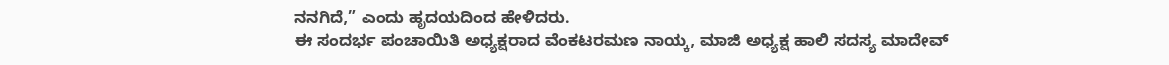ನನಗಿದೆ,” ಎಂದು ಹೃದಯದಿಂದ ಹೇಳಿದರು.
ಈ ಸಂದರ್ಭ ಪಂಚಾಯಿತಿ ಅಧ್ಯಕ್ಷರಾದ ವೆಂಕಟರಮಣ ನಾಯ್ಕ, ಮಾಜಿ ಅಧ್ಯಕ್ಷ ಹಾಲಿ ಸದಸ್ಯ ಮಾದೇವ್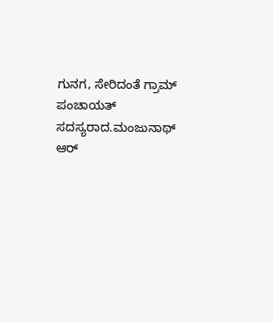ಗುನಗ, ಸೇರಿದಂತೆ ಗ್ರಾಮ್ ಪಂಚಾಯತ್ ಸದಸ್ಯರಾದ.ಮಂಜುನಾಥ್ ಆರ್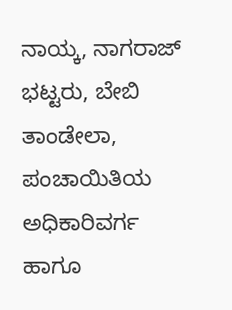ನಾಯ್ಕ, ನಾಗರಾಜ್ ಭಟ್ಟರು, ಬೇಬಿ ತಾಂಡೇಲಾ, ಪಂಚಾಯಿತಿಯ ಅಧಿಕಾರಿವರ್ಗ ಹಾಗೂ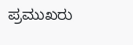ಪ್ರಮುಖರು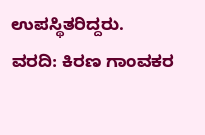ಉಪಸ್ಥಿತರಿದ್ದರು.
ವರದಿ: ಕಿರಣ ಗಾಂವಕರ